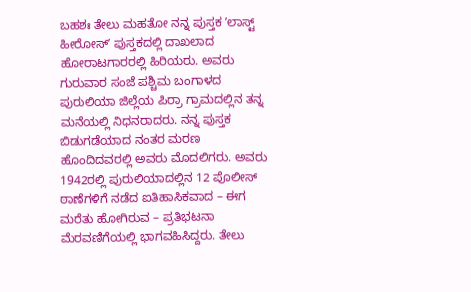ಬಹಶಃ ತೇಲು ಮಹತೋ ನನ್ನ ಪುಸ್ತಕ ʼಲಾಸ್ಟ್ ಹೀರೋಸ್ʼ ಪುಸ್ತಕದಲ್ಲಿ ದಾಖಲಾದ ಹೋರಾಟಗಾರರಲ್ಲಿ ಹಿರಿಯರು. ಅವರು ಗುರುವಾರ ಸಂಜೆ ಪಶ್ಚಿಮ ಬಂಗಾಳದ ಪುರುಲಿಯಾ ಜಿಲ್ಲೆಯ ಪಿರ್ರಾ ಗ್ರಾಮದಲ್ಲಿನ ತನ್ನ ಮನೆಯಲ್ಲಿ ನಿಧನರಾದರು. ನನ್ನ ಪುಸ್ತಕ ಬಿಡುಗಡೆಯಾದ ನಂತರ ಮರಣ ಹೊಂದಿದವರಲ್ಲಿ ಅವರು ಮೊದಲಿಗರು. ಅವರು 1942ರಲ್ಲಿ ಪುರುಲಿಯಾದಲ್ಲಿನ 12 ಪೊಲೀಸ್ ಠಾಣೆಗಳಿಗೆ ನಡೆದ ಐತಿಹಾಸಿಕವಾದ – ಈಗ ಮರೆತು ಹೋಗಿರುವ – ಪ್ರತಿಭಟನಾ ಮೆರವಣಿಗೆಯಲ್ಲಿ ಭಾಗವಹಿಸಿದ್ದರು. ತೇಲು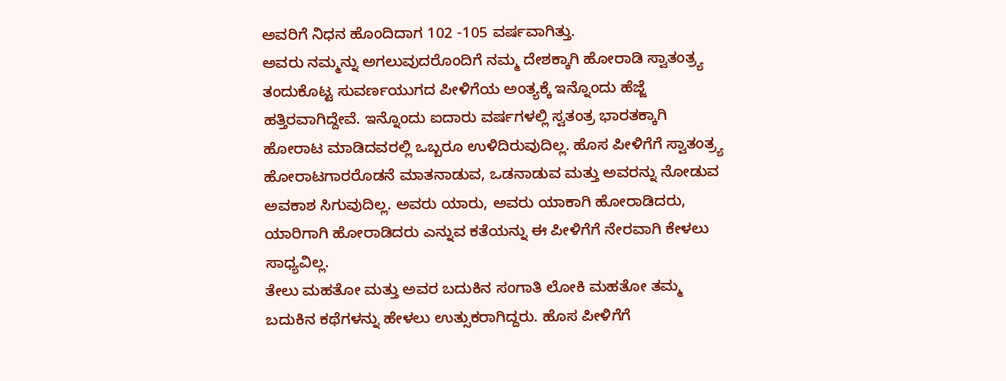ಅವರಿಗೆ ನಿಧನ ಹೊಂದಿದಾಗ 102 -105 ವರ್ಷವಾಗಿತ್ತು.
ಅವರು ನಮ್ಮನ್ನು ಅಗಲುವುದರೊಂದಿಗೆ ನಮ್ಮ ದೇಶಕ್ಕಾಗಿ ಹೋರಾಡಿ ಸ್ವಾತಂತ್ರ್ಯ ತಂದುಕೊಟ್ಟ ಸುವರ್ಣಯುಗದ ಪೀಳಿಗೆಯ ಅಂತ್ಯಕ್ಕೆ ಇನ್ನೊಂದು ಹೆಜ್ಜೆ ಹತ್ತಿರವಾಗಿದ್ದೇವೆ. ಇನ್ನೊಂದು ಐದಾರು ವರ್ಷಗಳಲ್ಲಿ ಸ್ವತಂತ್ರ ಭಾರತಕ್ಕಾಗಿ ಹೋರಾಟ ಮಾಡಿದವರಲ್ಲಿ ಒಬ್ಬರೂ ಉಳಿದಿರುವುದಿಲ್ಲ. ಹೊಸ ಪೀಳಿಗೆಗೆ ಸ್ವಾತಂತ್ರ್ಯ ಹೋರಾಟಗಾರರೊಡನೆ ಮಾತನಾಡುವ, ಒಡನಾಡುವ ಮತ್ತು ಅವರನ್ನು ನೋಡುವ ಅವಕಾಶ ಸಿಗುವುದಿಲ್ಲ. ಅವರು ಯಾರು, ಅವರು ಯಾಕಾಗಿ ಹೋರಾಡಿದರು, ಯಾರಿಗಾಗಿ ಹೋರಾಡಿದರು ಎನ್ನುವ ಕತೆಯನ್ನು ಈ ಪೀಳಿಗೆಗೆ ನೇರವಾಗಿ ಕೇಳಲು ಸಾಧ್ಯವಿಲ್ಲ.
ತೇಲು ಮಹತೋ ಮತ್ತು ಅವರ ಬದುಕಿನ ಸಂಗಾತಿ ಲೋಕಿ ಮಹತೋ ತಮ್ಮ ಬದುಕಿನ ಕಥೆಗಳನ್ನು ಹೇಳಲು ಉತ್ಸುಕರಾಗಿದ್ದರು. ಹೊಸ ಪೀಳಿಗೆಗೆ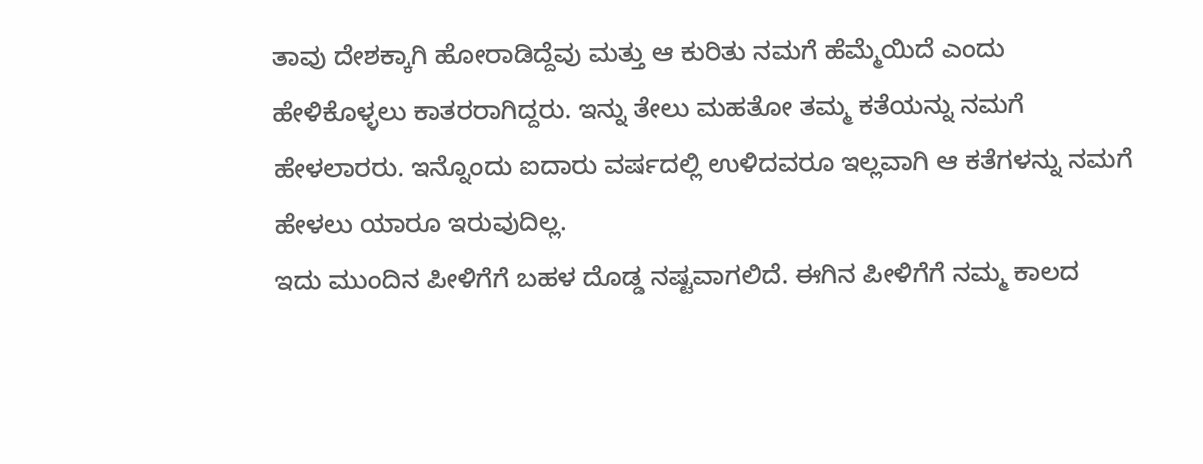ತಾವು ದೇಶಕ್ಕಾಗಿ ಹೋರಾಡಿದ್ದೆವು ಮತ್ತು ಆ ಕುರಿತು ನಮಗೆ ಹೆಮ್ಮೆಯಿದೆ ಎಂದು ಹೇಳಿಕೊಳ್ಳಲು ಕಾತರರಾಗಿದ್ದರು. ಇನ್ನು ತೇಲು ಮಹತೋ ತಮ್ಮ ಕತೆಯನ್ನು ನಮಗೆ ಹೇಳಲಾರರು. ಇನ್ನೊಂದು ಐದಾರು ವರ್ಷದಲ್ಲಿ ಉಳಿದವರೂ ಇಲ್ಲವಾಗಿ ಆ ಕತೆಗಳನ್ನು ನಮಗೆ ಹೇಳಲು ಯಾರೂ ಇರುವುದಿಲ್ಲ.
ಇದು ಮುಂದಿನ ಪೀಳಿಗೆಗೆ ಬಹಳ ದೊಡ್ಡ ನಷ್ಟವಾಗಲಿದೆ. ಈಗಿನ ಪೀಳಿಗೆಗೆ ನಮ್ಮ ಕಾಲದ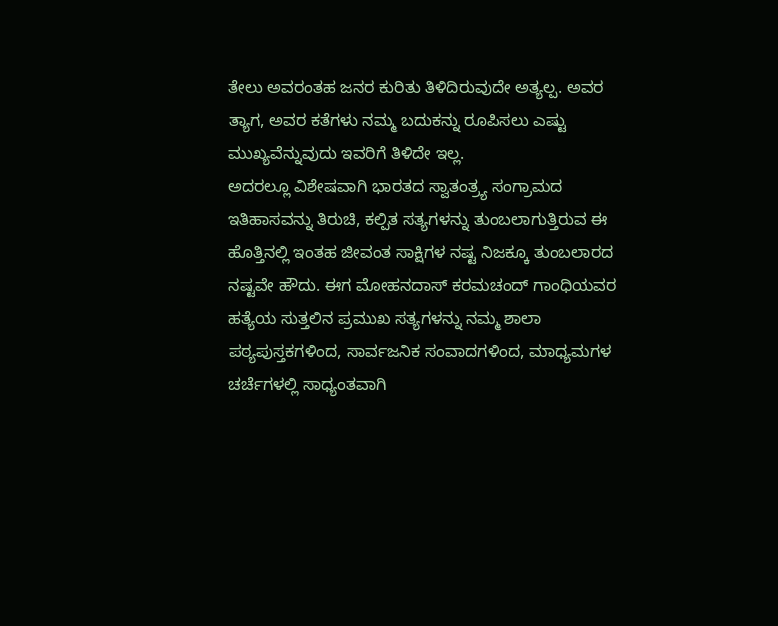ತೇಲು ಅವರಂತಹ ಜನರ ಕುರಿತು ತಿಳಿದಿರುವುದೇ ಅತ್ಯಲ್ಪ. ಅವರ ತ್ಯಾಗ, ಅವರ ಕತೆಗಳು ನಮ್ಮ ಬದುಕನ್ನು ರೂಪಿಸಲು ಎಷ್ಟು ಮುಖ್ಯವೆನ್ನುವುದು ಇವರಿಗೆ ತಿಳಿದೇ ಇಲ್ಲ.
ಅದರಲ್ಲೂ ವಿಶೇಷವಾಗಿ ಭಾರತದ ಸ್ವಾತಂತ್ರ್ಯ ಸಂಗ್ರಾಮದ ಇತಿಹಾಸವನ್ನು ತಿರುಚಿ, ಕಲ್ಪಿತ ಸತ್ಯಗಳನ್ನು ತುಂಬಲಾಗುತ್ತಿರುವ ಈ ಹೊತ್ತಿನಲ್ಲಿ ಇಂತಹ ಜೀವಂತ ಸಾಕ್ಷಿಗಳ ನಷ್ಟ ನಿಜಕ್ಕೂ ತುಂಬಲಾರದ ನಷ್ಟವೇ ಹೌದು. ಈಗ ಮೋಹನದಾಸ್ ಕರಮಚಂದ್ ಗಾಂಧಿಯವರ ಹತ್ಯೆಯ ಸುತ್ತಲಿನ ಪ್ರಮುಖ ಸತ್ಯಗಳನ್ನು ನಮ್ಮ ಶಾಲಾ ಪಠ್ಯಪುಸ್ತಕಗಳಿಂದ, ಸಾರ್ವಜನಿಕ ಸಂವಾದಗಳಿಂದ, ಮಾಧ್ಯಮಗಳ ಚರ್ಚೆಗಳಲ್ಲಿ ಸಾಧ್ಯಂತವಾಗಿ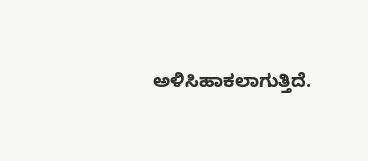ಅಳಿಸಿಹಾಕಲಾಗುತ್ತಿದೆ.